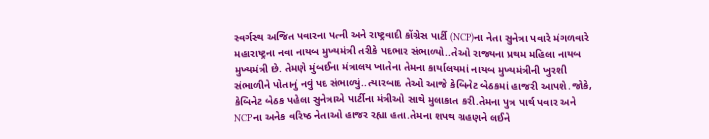સ્વર્ગસ્થ અજિત પવારના પત્ની અને રાષ્ટ્રવાદી કોંગ્રેસ પાર્ટી (NCP)ના નેતા સુનેત્રા પવારે મંગળવારે મહારાષ્ટ્રના નવા નાયબ મુખ્યમંત્રી તરીકે પદભાર સંભાળ્યો..તેઓ રાજ્યના પ્રથમ મહિલા નાયબ મુખ્યમંત્રી છે. તેમણે મુંબઈના મંત્રાલય ખાતેના તેમના કાર્યાલયમાં નાયબ મુખ્યમંત્રીની ખુરશી સંભાળીને પોતાનું નવું પદ સંભાળ્યું..ત્યારબાદ તેઓ આજે કેબિનેટ બેઠકમાં હાજરી આપશે.જોકે, કેબિનેટ બેઠક પહેલા સુનેત્રાએ પાર્ટીના મંત્રીઓ સાથે મુલાકાત કરી.તેમના પુત્ર પાર્થ પવાર અને NCPના અનેક વરિષ્ઠ નેતાઓ હાજર રહ્યા હતા.તેમના શપથ ગ્રહણને લઈને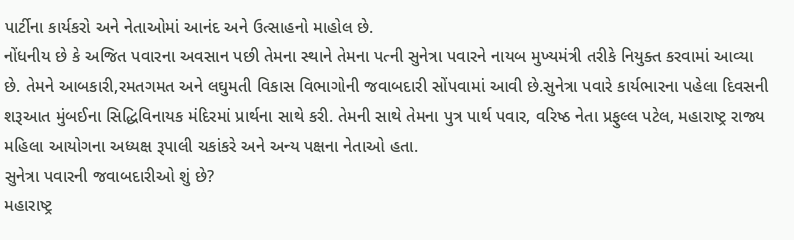પાર્ટીના કાર્યકરો અને નેતાઓમાં આનંદ અને ઉત્સાહનો માહોલ છે.
નોંધનીય છે કે અજિત પવારના અવસાન પછી તેમના સ્થાને તેમના પત્ની સુનેત્રા પવારને નાયબ મુખ્યમંત્રી તરીકે નિયુક્ત કરવામાં આવ્યા છે. તેમને આબકારી,રમતગમત અને લઘુમતી વિકાસ વિભાગોની જવાબદારી સોંપવામાં આવી છે.સુનેત્રા પવારે કાર્યભારના પહેલા દિવસની શરૂઆત મુંબઈના સિદ્ધિવિનાયક મંદિરમાં પ્રાર્થના સાથે કરી. તેમની સાથે તેમના પુત્ર પાર્થ પવાર, વરિષ્ઠ નેતા પ્રફુલ્લ પટેલ, મહારાષ્ટ્ર રાજ્ય મહિલા આયોગના અધ્યક્ષ રૂપાલી ચકાંકરે અને અન્ય પક્ષના નેતાઓ હતા.
સુનેત્રા પવારની જવાબદારીઓ શું છે?
મહારાષ્ટ્ર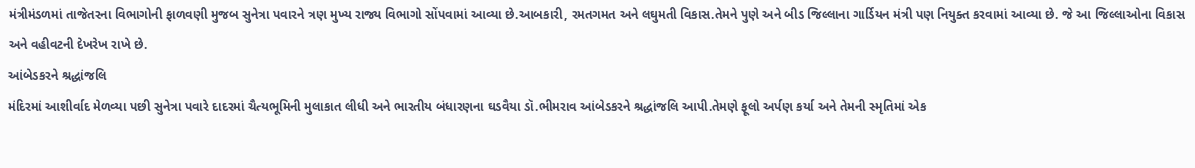મંત્રીમંડળમાં તાજેતરના વિભાગોની ફાળવણી મુજબ સુનેત્રા પવારને ત્રણ મુખ્ય રાજ્ય વિભાગો સોંપવામાં આવ્યા છે.આબકારી, રમતગમત અને લઘુમતી વિકાસ.તેમને પુણે અને બીડ જિલ્લાના ગાર્ડિયન મંત્રી પણ નિયુક્ત કરવામાં આવ્યા છે. જે આ જિલ્લાઓના વિકાસ અને વહીવટની દેખરેખ રાખે છે.
આંબેડકરને શ્રદ્ધાંજલિ
મંદિરમાં આશીર્વાદ મેળવ્યા પછી સુનેત્રા પવારે દાદરમાં ચૈત્યભૂમિની મુલાકાત લીધી અને ભારતીય બંધારણના ઘડવૈયા ડૉ.ભીમરાવ આંબેડકરને શ્રદ્ધાંજલિ આપી.તેમણે ફૂલો અર્પણ કર્યા અને તેમની સ્મૃતિમાં એક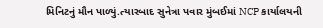મિનિટનું મૌન પાળ્યું.ત્યારબાદ સુનેત્રા પવાર મુંબઈમાં NCP કાર્યાલયની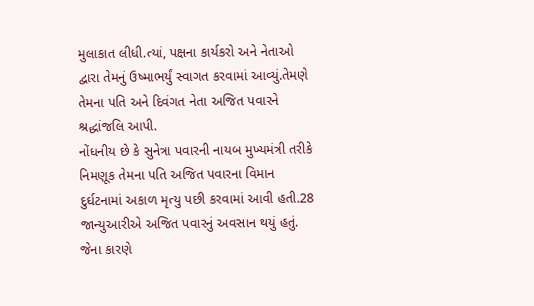મુલાકાત લીધી.ત્યાં, પક્ષના કાર્યકરો અને નેતાઓ દ્વારા તેમનું ઉષ્માભર્યું સ્વાગત કરવામાં આવ્યું.તેમણે તેમના પતિ અને દિવંગત નેતા અજિત પવારને શ્રદ્ધાંજલિ આપી.
નોંધનીય છે કે સુનેત્રા પવારની નાયબ મુખ્યમંત્રી તરીકે નિમણૂક તેમના પતિ અજિત પવારના વિમાન દુર્ઘટનામાં અકાળ મૃત્યુ પછી કરવામાં આવી હતી.28 જાન્યુઆરીએ અજિત પવારનું અવસાન થયું હતું. જેના કારણે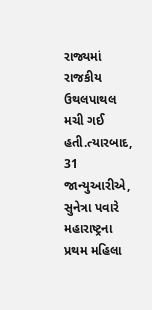રાજ્યમાં રાજકીય ઉથલપાથલ મચી ગઈ હતી.ત્યારબાદ, 31 જાન્યુઆરીએ, સુનેત્રા પવારે મહારાષ્ટ્રના પ્રથમ મહિલા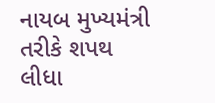નાયબ મુખ્યમંત્રી તરીકે શપથ લીધા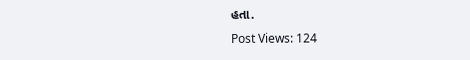હતા.
Post Views: 124